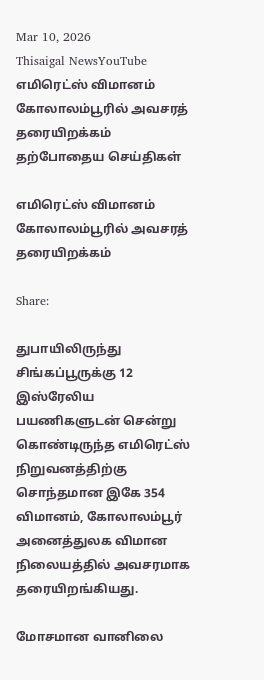Mar 10, 2026
Thisaigal NewsYouTube
எமிரெட்ஸ் விமானம் கோலாலம்பூரில் அவசரத் தரையிறக்கம்
தற்போதைய செய்திகள்

எமிரெட்ஸ் விமானம் கோலாலம்பூரில் அவசரத் தரையிறக்கம்

Share:

துபாயிலிருந்து சிங்கப்பூருக்கு 12 இஸ்ரேலிய பயணிகளுடன் சென்று கொண்டிருந்த எமிரெட்ஸ் நிறுவனத்திற்கு சொந்தமான இகே 354 விமானம், கோலாலம்பூர் அனைத்துலக விமான நிலையத்தில் அவசரமாக தரையிறங்கியது.

மோசமான வானிலை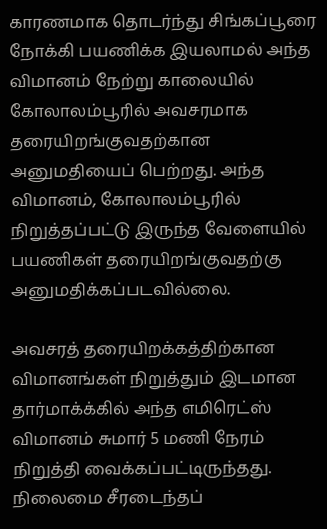காரணமாக தொடர்ந்து சிங்கப்பூரை நோக்கி பயணிக்க இயலாமல் அந்த விமானம் நேற்று காலையில் கோலாலம்பூரில் அவசரமாக தரையிறங்குவதற்கான அனுமதியைப் பெற்றது. அந்த விமானம், கோலாலம்பூரில் நிறுத்தப்பட்டு இருந்த வேளையில் பயணிகள் தரையிறங்குவதற்கு அனுமதிக்கப்படவில்லை.

அவசரத் தரையிறக்கத்திற்கான விமானங்கள் நிறுத்தும் இடமான தார்மாக்க்கில் அந்த எமிரெட்ஸ் விமானம் சுமார் 5 மணி நேரம் நிறுத்தி வைக்கப்பட்டிருந்தது. நிலைமை சீரடைந்தப்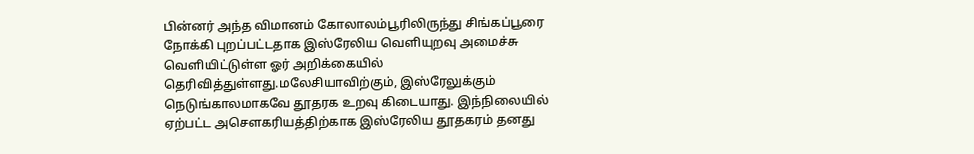பின்னர் அந்த விமானம் கோலாலம்பூரிலிருந்து சிங்கப்பூரை நோக்கி புறப்பட்டதாக இஸ்ரேலிய வெளியுறவு அமைச்சு வெளியிட்டுள்ள ஓர் அறிக்கையில் தெரிவித்துள்ளது.மலேசியாவிற்கும், இஸ்ரேலுக்கும் நெடுங்காலமாகவே தூதரக உறவு கிடையாது. இந்நிலையில் ஏற்பட்ட அசெளகரியத்திற்காக இஸ்ரேலிய தூதகரம் தனது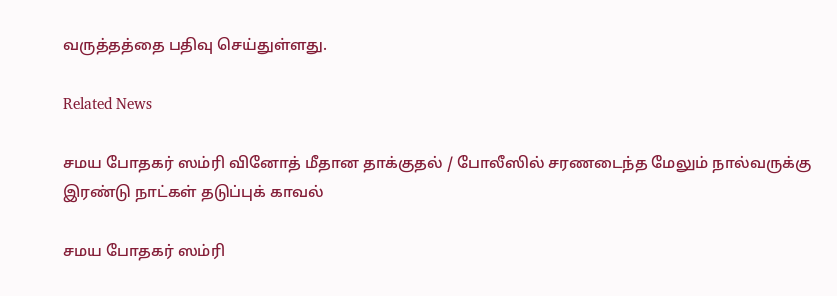வருத்தத்தை பதிவு செய்துள்ளது.

Related News

சமய போதகர் ஸம்ரி வினோத் மீதான தாக்குதல் / போலீஸில் சரணடைந்த மேலும் நால்வருக்கு இரண்டு நாட்கள் தடுப்புக் காவல்

சமய போதகர் ஸம்ரி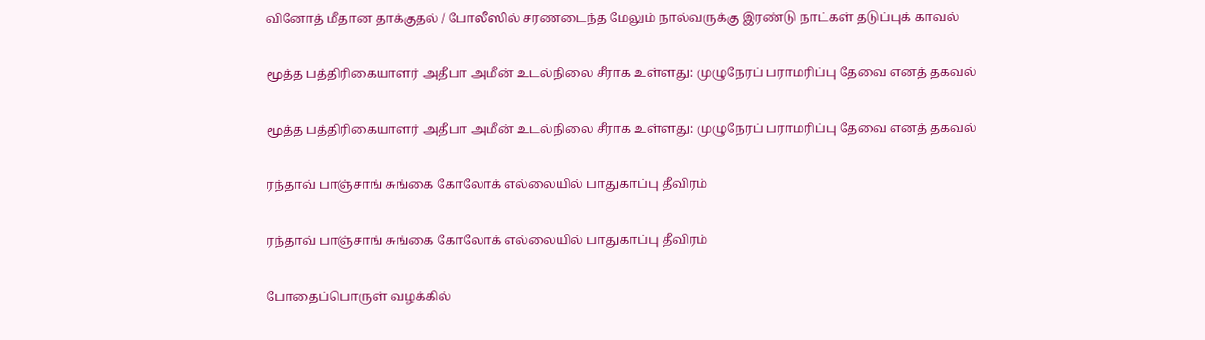வினோத் மீதான தாக்குதல் / போலீஸில் சரணடைந்த மேலும் நால்வருக்கு இரண்டு நாட்கள் தடுப்புக் காவல்

மூத்த பத்திரிகையாளர் அதீபா அமீன் உடல்நிலை சீராக உள்ளது: முழுநேரப் பராமரிப்பு தேவை எனத் தகவல்

மூத்த பத்திரிகையாளர் அதீபா அமீன் உடல்நிலை சீராக உள்ளது: முழுநேரப் பராமரிப்பு தேவை எனத் தகவல்

ரந்தாவ் பாஞ்சாங் சுங்கை கோலோக் எல்லையில் பாதுகாப்பு தீவிரம்

ரந்தாவ் பாஞ்சாங் சுங்கை கோலோக் எல்லையில் பாதுகாப்பு தீவிரம்

போதைப்பொருள் வழக்கில்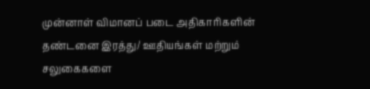முன்னாள் விமானப் படை அதிகாரிகளின் தண்டனை இரத்து/ ஊதியங்கள் மற்றும் சலுகைகளை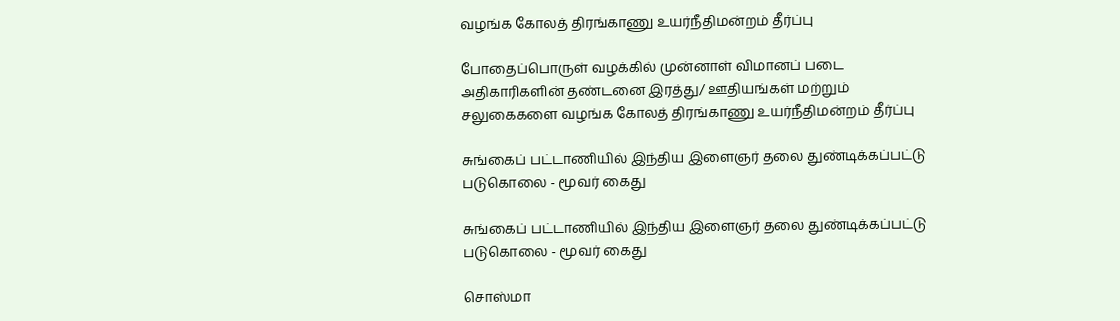வழங்க கோலத் திரங்காணு உயர்நீதிமன்றம் தீர்ப்பு

போதைப்பொருள் வழக்கில் முன்னாள் விமானப் படை அதிகாரிகளின் தண்டனை இரத்து/ ஊதியங்கள் மற்றும் சலுகைகளை வழங்க கோலத் திரங்காணு உயர்நீதிமன்றம் தீர்ப்பு

சுங்கைப் பட்டாணியில் இந்திய இளைஞர் தலை துண்டிக்கப்பட்டு படுகொலை - மூவர் கைது

சுங்கைப் பட்டாணியில் இந்திய இளைஞர் தலை துண்டிக்கப்பட்டு படுகொலை - மூவர் கைது

சொஸ்மா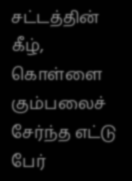சட்டத்தின் கீழ், கொள்ளை கும்பலைச் சேர்ந்த எட்டு பேர்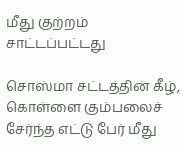மீது குற்றம் சாட்டப்பட்டது

சொஸ்மா சட்டத்தின் கீழ், கொள்ளை கும்பலைச் சேர்ந்த எட்டு பேர் மீது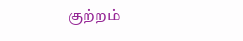குற்றம்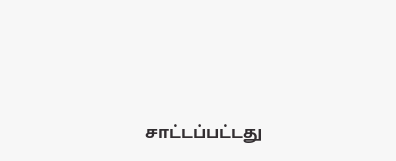சாட்டப்பட்டது